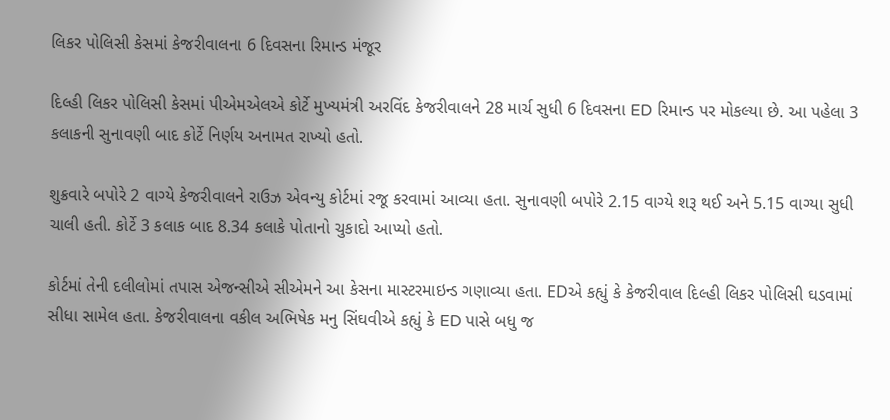લિકર પોલિસી કેસમાં કેજરીવાલના 6 દિવસના રિમાન્ડ મંજૂર

દિલ્હી લિકર પોલિસી કેસમાં પીએમએલએ કોર્ટે મુખ્યમંત્રી અરવિંદ કેજરીવાલને 28 માર્ચ સુધી 6 દિવસના ED રિમાન્ડ પર મોકલ્યા છે. આ પહેલા 3 કલાકની સુનાવણી બાદ કોર્ટે નિર્ણય અનામત રાખ્યો હતો.

શુક્રવારે બપોરે 2 વાગ્યે કેજરીવાલને રાઉઝ એવન્યુ કોર્ટમાં રજૂ કરવામાં આવ્યા હતા. સુનાવણી બપોરે 2.15 વાગ્યે શરૂ થઈ અને 5.15 વાગ્યા સુધી ચાલી હતી. કોર્ટે 3 કલાક બાદ 8.34 કલાકે પોતાનો ચુકાદો આપ્યો હતો.

કોર્ટમાં તેની દલીલોમાં તપાસ એજન્સીએ સીએમને આ કેસના માસ્ટરમાઇન્ડ ગણાવ્યા હતા. EDએ કહ્યું કે કેજરીવાલ દિલ્હી લિકર પોલિસી ઘડવામાં સીધા સામેલ હતા. કેજરીવાલના વકીલ અભિષેક મનુ સિંઘવીએ કહ્યું કે ED પાસે બધુ જ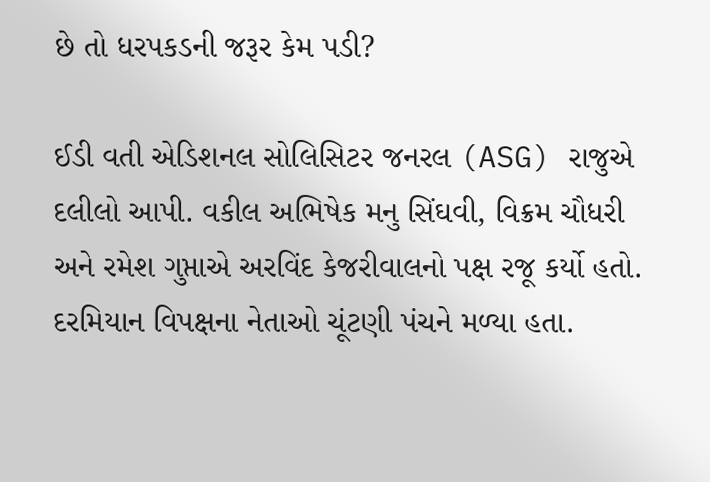છે તો ધરપકડની જરૂર કેમ પડી?

ઈડી વતી એડિશનલ સોલિસિટર જનરલ (ASG) રાજુએ દલીલો આપી. વકીલ અભિષેક મનુ સિંઘવી, વિક્રમ ચૌધરી અને રમેશ ગુપ્તાએ અરવિંદ કેજરીવાલનો પક્ષ રજૂ કર્યો હતો. દરમિયાન વિપક્ષના નેતાઓ ચૂંટણી પંચને મળ્યા હતા.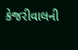કેજરીવાલની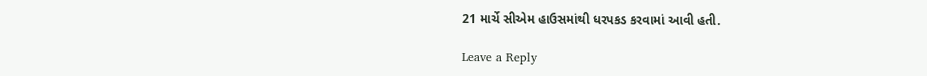21 માર્ચે સીએમ હાઉસમાંથી ધરપકડ કરવામાં આવી હતી.

Leave a Reply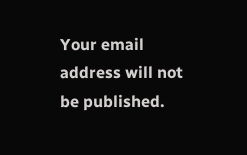Your email address will not be published.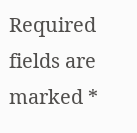Required fields are marked *